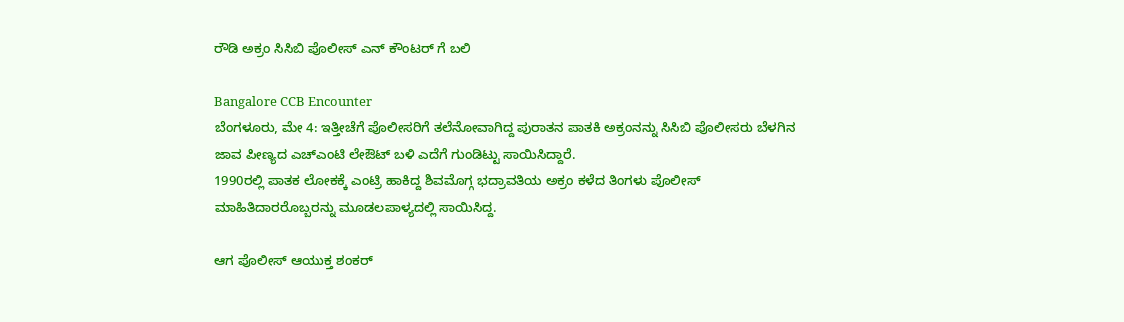ರೌಡಿ ಅಕ್ರಂ ಸಿಸಿಬಿ ಪೊಲೀಸ್ ಎನ್ ಕೌಂಟರ್ ಗೆ ಬಲಿ

Bangalore CCB Encounter
ಬೆಂಗಳೂರು, ಮೇ 4: ಇತ್ತೀಚೆಗೆ ಪೊಲೀಸರಿಗೆ ತಲೆನೋವಾಗಿದ್ದ ಪುರಾತನ ಪಾತಕಿ ಅಕ್ರಂನನ್ನು ಸಿಸಿಬಿ ಪೊಲೀಸರು ಬೆಳಗಿನ ಜಾವ ಪೀಣ್ಯದ ಎಚ್ಎಂಟಿ ಲೇಔಟ್ ಬಳಿ ಎದೆಗೆ ಗುಂಡಿಟ್ಟು ಸಾಯಿಸಿದ್ದಾರೆ.
1990ರಲ್ಲಿ ಪಾತಕ ಲೋಕಕ್ಕೆ ಎಂಟ್ರಿ ಹಾಕಿದ್ದ ಶಿವಮೊಗ್ಗ ಭದ್ರಾವತಿಯ ಅಕ್ರಂ ಕಳೆದ ತಿಂಗಳು ಪೊಲೀಸ್ ಮಾಹಿತಿದಾರರೊಬ್ಬರನ್ನು ಮೂಡಲಪಾಳ್ಯದಲ್ಲಿ ಸಾಯಿಸಿದ್ದ.

ಆಗ ಪೊಲೀಸ್ ಆಯುಕ್ತ ಶಂಕರ್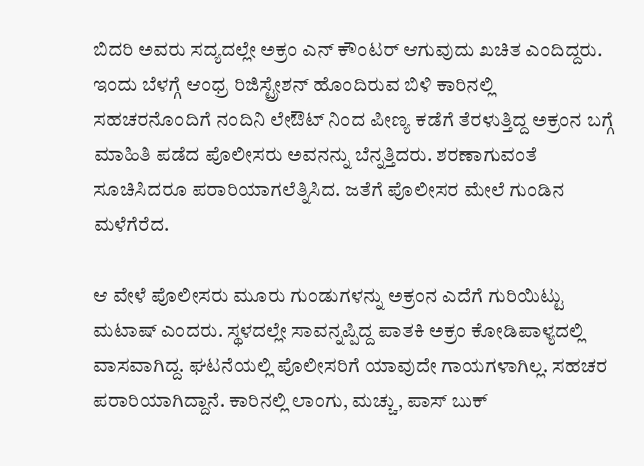ಬಿದರಿ ಅವರು ಸದ್ಯದಲ್ಲೇ ಅಕ್ರಂ ಎನ್ ಕೌಂಟರ್ ಆಗುವುದು ಖಚಿತ ಎಂದಿದ್ದರು. ಇಂದು ಬೆಳಗ್ಗೆ ಆಂಧ್ರ ರಿಜಿಸ್ಟ್ರೇಶನ್ ಹೊಂದಿರುವ ಬಿಳಿ ಕಾರಿನಲ್ಲಿ ಸಹಚರನೊಂದಿಗೆ ನಂದಿನಿ ಲೇಔಟ್ ನಿಂದ ಪೀಣ್ಯ ಕಡೆಗೆ ತೆರಳುತ್ತಿದ್ದ ಅಕ್ರಂನ ಬಗ್ಗೆ ಮಾಹಿತಿ ಪಡೆದ ಪೊಲೀಸರು ಅವನನ್ನು ಬೆನ್ನತ್ತಿದರು. ಶರಣಾಗುವಂತೆ ಸೂಚಿಸಿದರೂ ಪರಾರಿಯಾಗಲೆತ್ನಿಸಿದ. ಜತೆಗೆ ಪೊಲೀಸರ ಮೇಲೆ ಗುಂಡಿನ ಮಳೆಗೆರೆದ.

ಆ ವೇಳೆ ಪೊಲೀಸರು ಮೂರು ಗುಂಡುಗಳನ್ನು ಅಕ್ರಂನ ಎದೆಗೆ ಗುರಿಯಿಟ್ಟು ಮಟಾಷ್ ಎಂದರು. ಸ್ಥಳದಲ್ಲೇ ಸಾವನ್ನಪ್ಪಿದ್ದ ಪಾತಕಿ ಅಕ್ರಂ ಕೋಡಿಪಾಳ್ಯದಲ್ಲಿ ವಾಸವಾಗಿದ್ದ. ಘಟನೆಯಲ್ಲಿ ಪೊಲೀಸರಿಗೆ ಯಾವುದೇ ಗಾಯಗಳಾಗಿಲ್ಲ. ಸಹಚರ ಪರಾರಿಯಾಗಿದ್ದಾನೆ. ಕಾರಿನಲ್ಲಿ ಲಾಂಗು, ಮಚ್ಚು, ಪಾಸ್ ಬುಕ್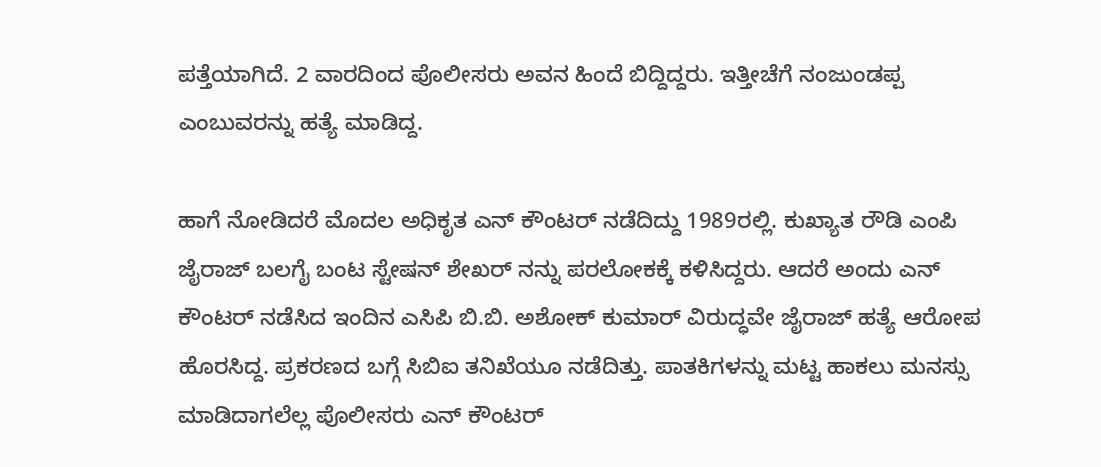ಪತ್ತೆಯಾಗಿದೆ. 2 ವಾರದಿಂದ ಪೊಲೀಸರು ಅವನ ಹಿಂದೆ ಬಿದ್ದಿದ್ದರು. ಇತ್ತೀಚೆಗೆ ನಂಜುಂಡಪ್ಪ ಎಂಬುವರನ್ನು ಹತ್ಯೆ ಮಾಡಿದ್ದ.

ಹಾಗೆ ನೋಡಿದರೆ ಮೊದಲ ಅಧಿಕೃತ ಎನ್ ಕೌಂಟರ್ ನಡೆದಿದ್ದು 1989ರಲ್ಲಿ. ಕುಖ್ಯಾತ ರೌಡಿ ಎಂಪಿ ಜೈರಾಜ್ ಬಲಗೈ ಬಂಟ ಸ್ಟೇಷನ್ ಶೇಖರ್ ನನ್ನು ಪರಲೋಕಕ್ಕೆ ಕಳಿಸಿದ್ದರು. ಆದರೆ ಅಂದು ಎನ್ ಕೌಂಟರ್ ನಡೆಸಿದ ಇಂದಿನ ಎಸಿಪಿ ಬಿ.ಬಿ. ಅಶೋಕ್ ಕುಮಾರ್ ವಿರುದ್ಧವೇ ಜೈರಾಜ್ ಹತ್ಯೆ ಆರೋಪ ಹೊರಸಿದ್ದ. ಪ್ರಕರಣದ ಬಗ್ಗೆ ಸಿಬಿಐ ತನಿಖೆಯೂ ನಡೆದಿತ್ತು. ಪಾತಕಿಗಳನ್ನು ಮಟ್ಟ ಹಾಕಲು ಮನಸ್ಸು ಮಾಡಿದಾಗಲೆಲ್ಲ ಪೊಲೀಸರು ಎನ್ ಕೌಂಟರ್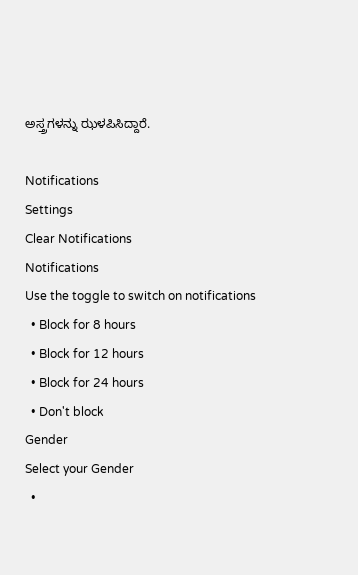ಅಸ್ತ್ರಗಳನ್ನು ಝಳಪಿಸಿದ್ದಾರೆ.

Notifications
Settings
Clear Notifications
Notifications
Use the toggle to switch on notifications
  • Block for 8 hours
  • Block for 12 hours
  • Block for 24 hours
  • Don't block
Gender
Select your Gender
  •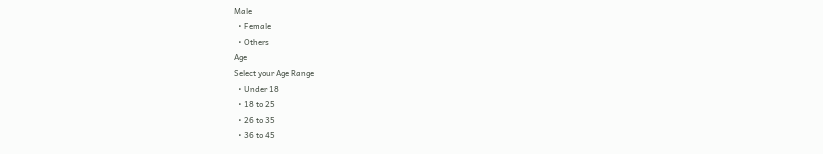Male
  • Female
  • Others
Age
Select your Age Range
  • Under 18
  • 18 to 25
  • 26 to 35
  • 36 to 45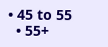• 45 to 55
  • 55+